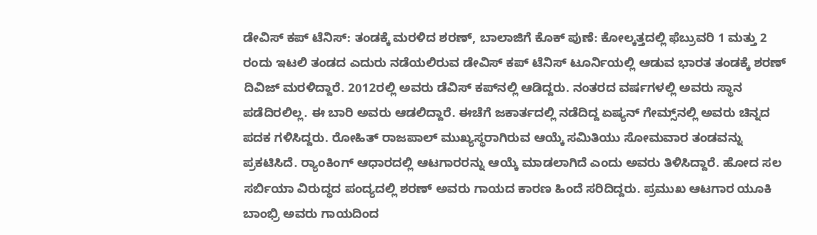ಡೇವಿಸ್ ಕಪ್ ಟೆನಿಸ್: ತಂಡಕ್ಕೆ ಮರಳಿದ ಶರಣ್, ಬಾಲಾಜಿಗೆ ಕೊಕ್ ಪುಣೆ: ಕೋಲ್ಕತ್ತದಲ್ಲಿ ಫೆಬ್ರುವರಿ 1 ಮತ್ತು 2 ರಂದು ಇಟಲಿ ತಂಡದ ಎದುರು ನಡೆಯಲಿರುವ ಡೇವಿಸ್‌ ಕಪ್ ಟೆನಿಸ್‌ ಟೂರ್ನಿಯಲ್ಲಿ ಆಡುವ ಭಾರತ ತಂಡಕ್ಕೆ ಶರಣ್ ದಿವಿಜ್ ಮರಳಿದ್ದಾರೆ. 2012ರಲ್ಲಿ ಅವರು ಡೆವಿಸ್‌ ಕಪ್‌ನಲ್ಲಿ ಆಡಿದ್ದರು. ನಂತರದ ವರ್ಷಗಳಲ್ಲಿ ಅವರು ಸ್ಥಾನ ಪಡೆದಿರಲಿಲ್ಲ. ಈ ಬಾರಿ ಅವರು ಆಡಲಿದ್ದಾರೆ. ಈಚೆಗೆ ಜಕಾರ್ತದಲ್ಲಿ ನಡೆದಿದ್ದ ಏಷ್ಯನ್ ಗೇಮ್ಸ್‌ನಲ್ಲಿ ಅವರು ಚಿನ್ನದ ಪದಕ ಗಳಿಸಿದ್ದರು. ರೋಹಿತ್ ರಾಜಪಾಲ್ ಮುಖ್ಯಸ್ಥರಾಗಿರುವ ಆಯ್ಕೆ ಸಮಿತಿಯು ಸೋಮವಾರ ತಂಡವನ್ನು ಪ್ರಕಟಿಸಿದೆ. ರ‍್ಯಾಂಕಿಂಗ್‌ ಆಧಾರದಲ್ಲಿ ಆಟಗಾರರನ್ನು ಆಯ್ಕೆ ಮಾಡಲಾಗಿದೆ ಎಂದು ಅವರು ತಿಳಿಸಿದ್ದಾರೆ. ಹೋದ ಸಲ ಸರ್ಬಿಯಾ ವಿರುದ್ಧದ ಪಂದ್ಯದಲ್ಲಿ ಶರಣ್ ಅವರು ಗಾಯದ ಕಾರಣ ಹಿಂದೆ ಸರಿದಿದ್ದರು. ಪ್ರಮುಖ ಆಟಗಾರ ಯೂಕಿ ಬಾಂಭ್ರಿ ಅವರು ಗಾಯದಿಂದ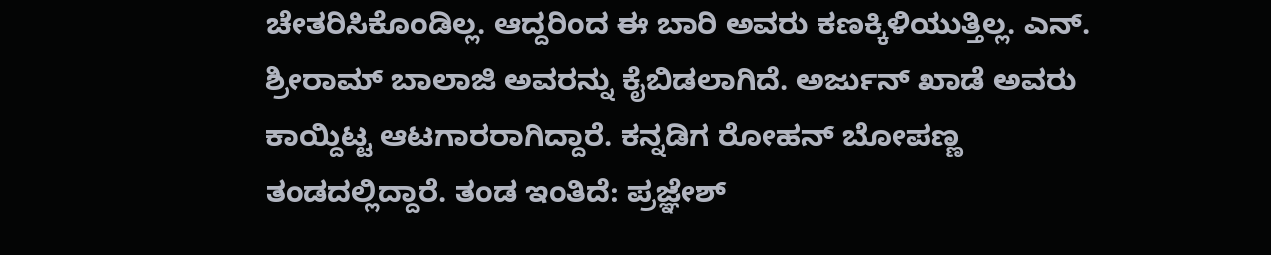ಚೇತರಿಸಿಕೊಂಡಿಲ್ಲ. ಆದ್ದರಿಂದ ಈ ಬಾರಿ ಅವರು ಕಣಕ್ಕಿಳಿಯುತ್ತಿಲ್ಲ. ಎನ್. ಶ್ರೀರಾಮ್ ಬಾಲಾಜಿ ಅವರನ್ನು ಕೈಬಿಡಲಾಗಿದೆ. ಅರ್ಜುನ್ ಖಾಡೆ ಅವರು ಕಾಯ್ದಿಟ್ಟ ಆಟಗಾರರಾಗಿದ್ದಾರೆ. ಕನ್ನಡಿಗ ರೋಹನ್ ಬೋಪಣ್ಣ ತಂಡದಲ್ಲಿದ್ದಾರೆ. ತಂಡ ಇಂತಿದೆ: ಪ್ರಜ್ಞೇಶ್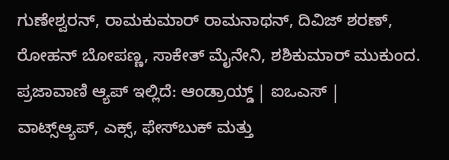ಗುಣೇಶ್ವರನ್, ರಾಮಕುಮಾರ್ ರಾಮನಾಥನ್, ದಿವಿಜ್ ಶರಣ್, ರೋಹನ್ ಬೋಪಣ್ಣ, ಸಾಕೇತ್ ಮೈನೇನಿ, ಶಶಿಕುಮಾರ್ ಮುಕುಂದ. ಪ್ರಜಾವಾಣಿ ಆ್ಯಪ್ ಇಲ್ಲಿದೆ: ಆಂಡ್ರಾಯ್ಡ್ | ಐಒಎಸ್ | ವಾಟ್ಸ್ಆ್ಯಪ್, ಎಕ್ಸ್, ಫೇಸ್‌ಬುಕ್ ಮತ್ತು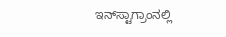ಇನ್‌ಸ್ಟಾಗ್ರಾಂನಲ್ಲಿ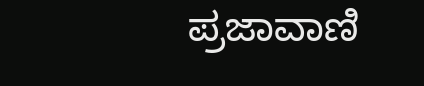ಪ್ರಜಾವಾಣಿ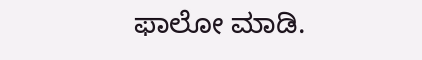ಫಾಲೋ ಮಾಡಿ.